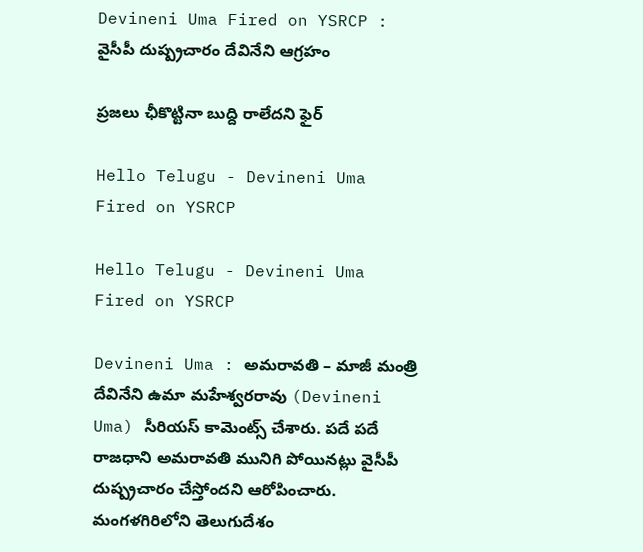Devineni Uma Fired on YSRCP : వైసీపీ దుష్ప్ర‌చారం దేవినేని ఆగ్ర‌హం

ప్ర‌జ‌లు ఛీకొట్టినా బుద్ది రాలేద‌ని ఫైర్

Hello Telugu - Devineni Uma Fired on YSRCP

Hello Telugu - Devineni Uma Fired on YSRCP

Devineni Uma : అమ‌రావ‌తి – మాజీ మంత్రి దేవినేని ఉమా మహేశ్వరరావు (Devineni Uma) సీరియ‌స్ కామెంట్స్ చేశారు. ప‌దే ప‌దే రాజధాని అమరావతి మునిగి పోయినట్లు వైసీపీ దుష్ప్రచారం చేస్తోంద‌ని ఆరోపించారు. మంగళగిరిలోని తెలుగుదేశం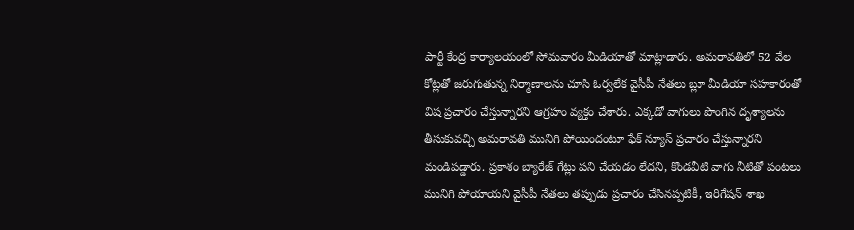పార్టీ కేంద్ర కార్యాలయంలో సోమవారం మీడియాతో మాట్లాడారు. అమరావతిలో 52 వేల కోట్లతో జరుగుతున్న నిర్మాణాలను చూసి ఓర్వలేక వైసీపీ నేతలు బ్లూ మీడియా సహకారంతో విష ప్రచారం చేస్తున్నారని ఆగ్ర‌హం వ్య‌క్తం చేశారు. ఎక్కడో వాగులు పొంగిన దృశ్యాలను తీసుకువచ్చి అమరావతి మునిగి పోయిందంటూ ఫేక్ న్యూస్ ప్రచారం చేస్తున్నారని మండిపడ్డారు. ప్రకాశం బ్యారేజ్ గేట్లు పని చేయడం లేదని, కొండవీటి వాగు నీటితో పంటలు మునిగి పోయాయని వైసీపీ నేతలు తప్పుడు ప్రచారం చేసినప్పటికీ, ఇరిగేషన్ శాఖ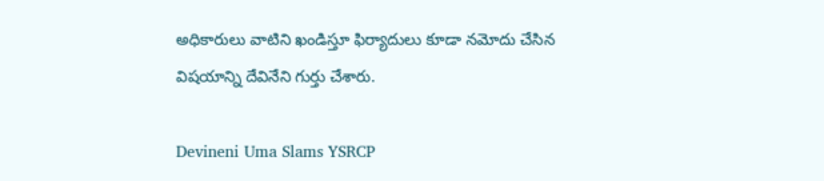అధికారులు వాటిని ఖండిస్తూ ఫిర్యాదులు కూడా నమోదు చేసిన విషయాన్ని దేవినేని గుర్తు చేశారు.

Devineni Uma Slams YSRCP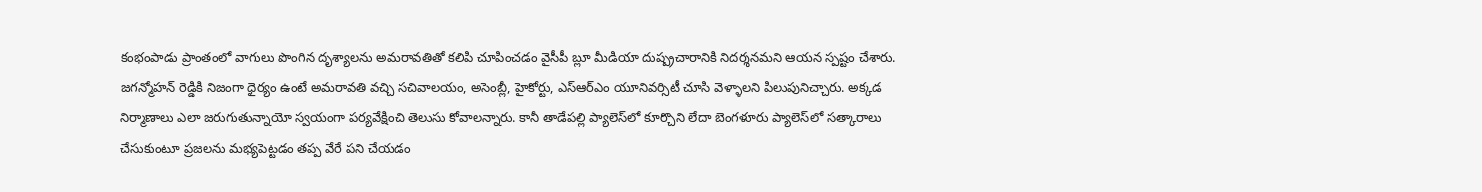కంభంపాడు ప్రాంతంలో వాగులు పొంగిన దృశ్యాలను అమరావతితో కలిపి చూపించడం వైసీపీ బ్లూ మీడియా దుష్ప్రచారానికి నిదర్శనమని ఆయన స్పష్టం చేశారు. జగన్మోహన్ రెడ్డికి నిజంగా ధైర్యం ఉంటే అమరావతి వచ్చి సచివాలయం, అసెంబ్లీ, హైకోర్టు, ఎస్ఆర్ఎం యూనివర్సిటీ చూసి వెళ్ళాలని పిలుపునిచ్చారు. అక్కడ నిర్మాణాలు ఎలా జరుగుతున్నాయో స్వయంగా పర్యవేక్షించి తెలుసు కోవాలన్నారు. కానీ తాడేపల్లి ప్యాలెస్‌లో కూర్చొని లేదా బెంగళూరు ప్యాలెస్‌లో సత్కారాలు చేసుకుంటూ ప్రజలను మభ్యపెట్టడం తప్ప వేరే పని చేయడం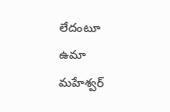లేదంటూ ఉమా మ‌హేశ్వ‌ర్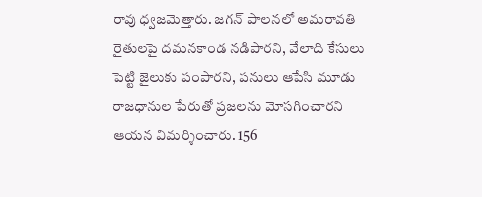రావు ధ్వజమెత్తారు. జగన్ పాలనలో అమరావతి రైతులపై దమనకాండ నడిపారని, వేలాది కేసులు పెట్టి జైలుకు పంపారని, పనులు ఆపేసి మూడు రాజధానుల పేరుతో ప్రజలను మోసగించారని ఆయన విమర్శించారు. 156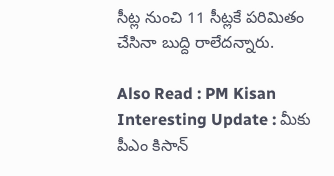సీట్ల నుంచి 11 సీట్ల‌కే ప‌రిమితం చేసినా బుద్ది రాలేద‌న్నారు.

Also Read : PM Kisan Interesting Update : మీకు పీఎం కిసాన్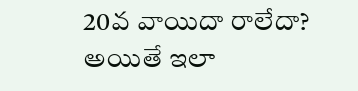20వ వాయిదా రాలేదా? అయితే ఇలా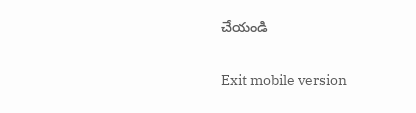చేయండి

Exit mobile version